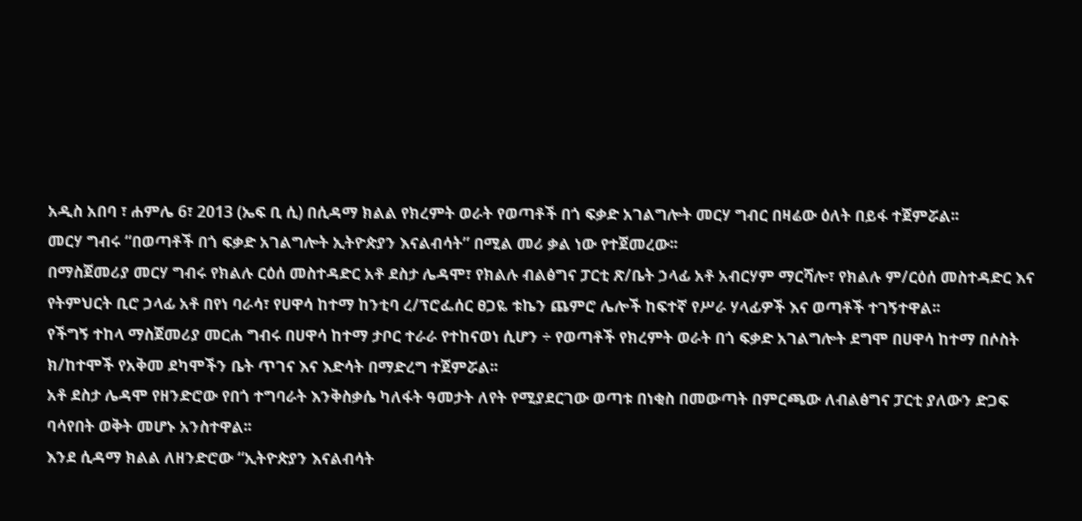አዲስ አበባ ፣ ሐምሌ 6፣ 2013 (ኤፍ ቢ ሲ) በሲዳማ ክልል የክረምት ወራት የወጣቶች በጎ ፍቃድ አገልግሎት መርሃ ግብር በዛሬው ዕለት በይፋ ተጀምሯል፡፡
መርሃ ግብሩ “በወጣቶች በጎ ፍቃድ አገልግሎት ኢትዮጵያን እናልብሳት” በሚል መሪ ቃል ነው የተጀመረው፡፡
በማስጀመሪያ መርሃ ግብሩ የክልሉ ርዕሰ መስተዳድር አቶ ደስታ ሌዳሞ፣ የክልሉ ብልፅግና ፓርቲ ጽ/ቤት ኃላፊ አቶ አብርሃም ማርሻሎ፣ የክልሉ ም/ርዕሰ መስተዳድር እና የትምህርት ቢሮ ኃላፊ አቶ በየነ ባራሳ፣ የሀዋሳ ከተማ ከንቲባ ረ/ፕሮፌሰር ፀጋዬ ቱኬን ጨምሮ ሌሎች ከፍተኛ የሥራ ሃላፊዎች እና ወጣቶች ተገኝተዋል፡፡
የችግኝ ተከላ ማስጀመሪያ መርሐ ግብሩ በሀዋሳ ከተማ ታቦር ተራራ የተከናወነ ሲሆን ÷ የወጣቶች የክረምት ወራት በጎ ፍቃድ አገልግሎት ደግሞ በሀዋሳ ከተማ በሶስት ክ/ከተሞች የአቅመ ደካሞችን ቤት ጥገና እና እድሳት በማድረግ ተጀምሯል፡፡
አቶ ደስታ ሌዳሞ የዘንድሮው የበጎ ተግባራት እንቅስቃሴ ካለፋት ዓመታት ለየት የሚያደርገው ወጣቱ በነቂስ በመውጣት በምርጫው ለብልፅግና ፓርቲ ያለውን ድጋፍ ባሳየበት ወቅት መሆኑ አንስተዋል፡፡
እንደ ሲዳማ ክልል ለዘንድሮው “ኢትዮጵያን እናልብሳት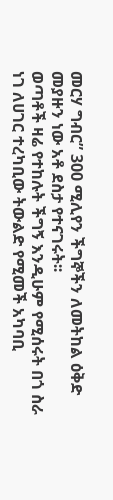መርሃ ግብር” 300 ሚሊየን ችግኞችን ለመትከል ዕቅድ መያዙን ነው አቶ ደስታ የተናገሩት፡፡
ወጣቶች ዛሬ የተከሉት ችግኝ እንዲሁም የሚሰሩት በጎ ስራ ነገ ለሀገር ተረካቢው ትውልድ የሚመች አካባቢ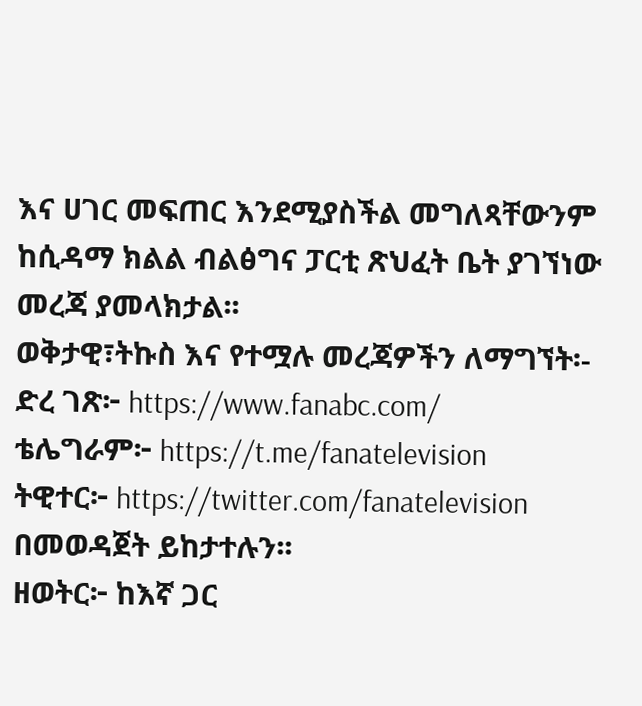እና ሀገር መፍጠር እንደሚያስችል መግለጻቸውንም ከሲዳማ ክልል ብልፅግና ፓርቲ ጽህፈት ቤት ያገኘነው መረጃ ያመላክታል፡፡
ወቅታዊ፣ትኩስ እና የተሟሉ መረጃዎችን ለማግኘት፡-
ድረ ገጽ፦ https://www.fanabc.com/
ቴሌግራም፦ https://t.me/fanatelevision
ትዊተር፦ https://twitter.com/fanatelevision በመወዳጀት ይከታተሉን፡፡
ዘወትር፦ ከእኛ ጋር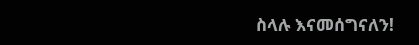ስላሉ እናመሰግናለን!